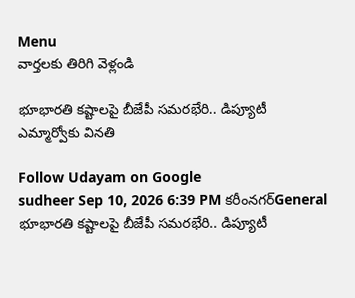Menu
వార్తలకు తిరిగి వెళ్లండి

భూభారతి కష్టాలపై బీజేపీ సమరభేరి.. డిప్యూటీ ఎమ్మార్వోకు వినతి

Follow Udayam on Google
sudheer Sep 10, 2026 6:39 PM కరీంనగర్General
భూభారతి కష్టాలపై బీజేపీ సమరభేరి.. డిప్యూటీ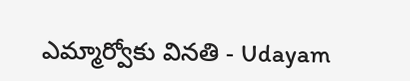ఎమ్మార్వోకు వినతి - Udayam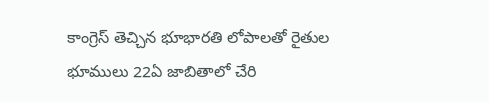కాంగ్రెస్ తెచ్చిన భూభారతి లోపాలతో రైతుల భూములు 22ఏ జాబితాలో చేరి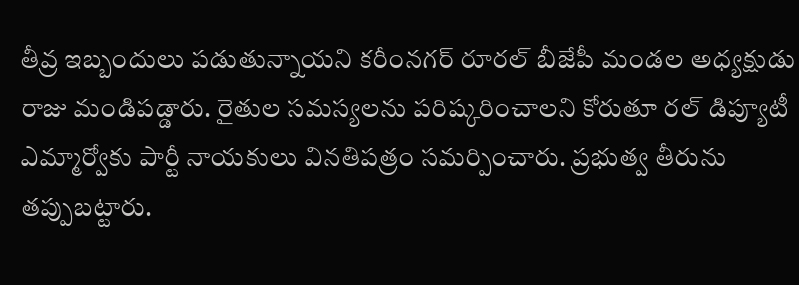తీవ్ర ఇబ్బందులు పడుతున్నాయని కరీంనగర్ రూరల్ బీజేపీ మండల అధ్యక్షుడు రాజు మండిపడ్డారు. రైతుల సమస్యలను పరిష్కరించాలని కోరుతూ రల్ డిప్యూటీ ఎమ్మార్వోకు పార్టీ నాయకులు వినతిపత్రం సమర్పించారు. ప్రభుత్వ తీరును తప్పుబట్టారు.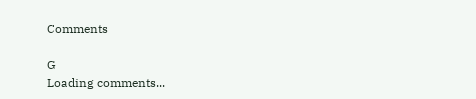Comments

G
Loading comments...